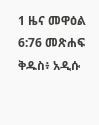1 ዜና መዋዕል 6:76 መጽሐፍ ቅዱስ፥ አዲሱ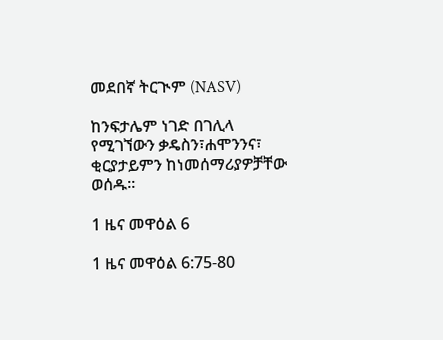መደበኛ ትርጒም (NASV)

ከንፍታሌም ነገድ በገሊላ የሚገኘውን ቃዴስን፣ሐሞንንና፣ ቂርያታይምን ከነመሰማሪያዎቻቸው ወሰዱ።

1 ዜና መዋዕል 6

1 ዜና መዋዕል 6:75-80